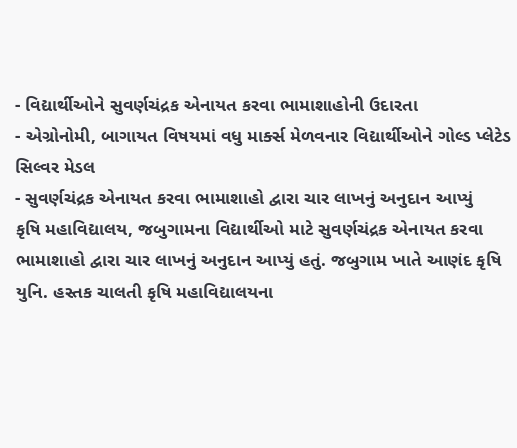- વિદ્યાર્થીઓને સુવર્ણચંદ્રક એનાયત કરવા ભામાશાહોની ઉદારતા
- એગ્રોનોમી, બાગાયત વિષયમાં વધુ માર્ક્સ મેળવનાર વિદ્યાર્થીઓને ગોલ્ડ પ્લેટેડ સિલ્વર મેડલ
- સુવર્ણચંદ્રક એનાયત કરવા ભામાશાહો દ્વારા ચાર લાખનું અનુદાન આપ્યું
કૃષિ મહાવિદ્યાલય, જબુગામના વિદ્યાર્થીઓ માટે સુવર્ણચંદ્રક એનાયત કરવા ભામાશાહો દ્વારા ચાર લાખનું અનુદાન આપ્યું હતું. જબુગામ ખાતે આણંદ કૃષિ યુનિ. હસ્તક ચાલતી કૃષિ મહાવિદ્યાલયના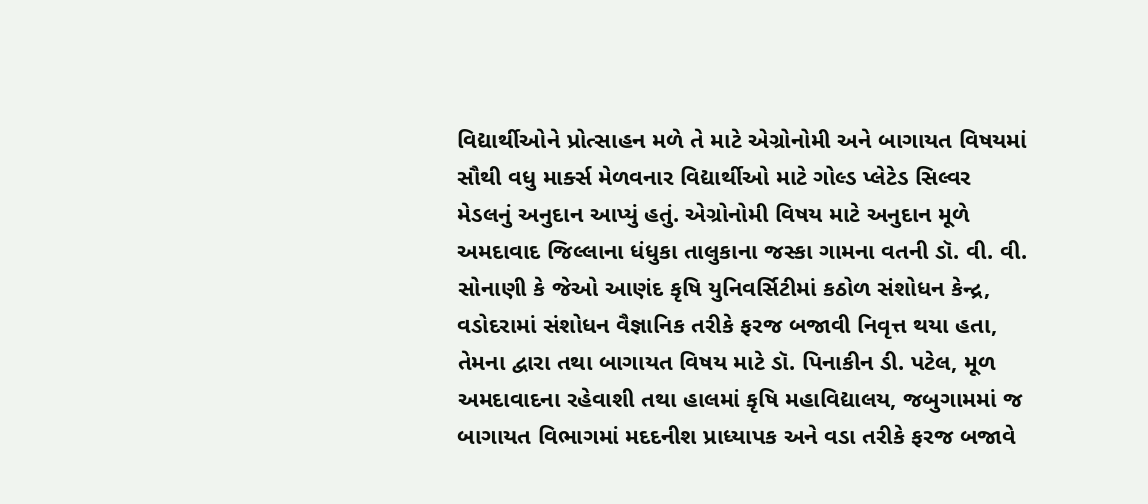વિદ્યાર્થીઓને પ્રોત્સાહન મળે તે માટે એગ્રોનોમી અને બાગાયત વિષયમાં સૌથી વધુ માર્ક્સ મેળવનાર વિદ્યાર્થીઓ માટે ગોલ્ડ પ્લેટેડ સિલ્વર મેડલનું અનુદાન આપ્યું હતું. એગ્રોનોમી વિષય માટે અનુદાન મૂળે અમદાવાદ જિલ્લાના ધંધુકા તાલુકાના જસ્કા ગામના વતની ડૉ. વી. વી. સોનાણી કે જેઓ આણંદ કૃષિ યુનિવર્સિટીમાં કઠોળ સંશોધન કેન્દ્ર, વડોદરામાં સંશોધન વૈજ્ઞાનિક તરીકે ફરજ બજાવી નિવૃત્ત થયા હતા, તેમના દ્વારા તથા બાગાયત વિષય માટે ડૉ. પિનાકીન ડી. પટેલ, મૂળ અમદાવાદના રહેવાશી તથા હાલમાં કૃષિ મહાવિદ્યાલય, જબુગામમાં જ બાગાયત વિભાગમાં મદદનીશ પ્રાધ્યાપક અને વડા તરીકે ફરજ બજાવે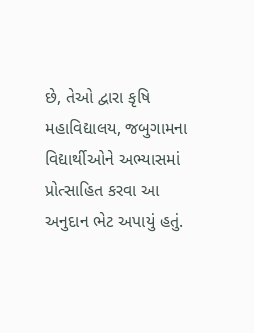છે, તેઓ દ્વારા કૃષિ મહાવિદ્યાલય, જબુગામના વિદ્યાર્થીઓને અભ્યાસમાં પ્રોત્સાહિત કરવા આ અનુદાન ભેટ અપાયું હતું.